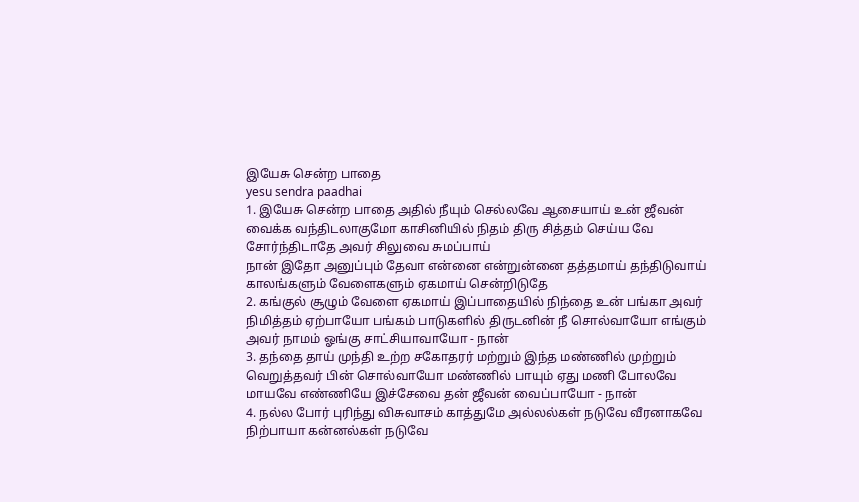இயேசு சென்ற பாதை
yesu sendra paadhai
1. இயேசு சென்ற பாதை அதில் நீயும் செல்லவே ஆசையாய் உன் ஜீவன் வைக்க வந்திடலாகுமோ காசினியில் நிதம் திரு சித்தம் செய்ய வே சோர்ந்திடாதே அவர் சிலுவை சுமப்பாய்
நான் இதோ அனுப்பும் தேவா என்னை என்றுன்னை தத்தமாய் தந்திடுவாய் காலங்களும் வேளைகளும் ஏகமாய் சென்றிடுதே
2. கங்குல் சூழும் வேளை ஏகமாய் இப்பாதையில் நிந்தை உன் பங்கா அவர் நிமித்தம் ஏற்பாயோ பங்கம் பாடுகளில் திருடனின் நீ சொல்வாயோ எங்கும் அவர் நாமம் ஓங்கு சாட்சியாவாயோ - நான்
3. தந்தை தாய் முந்தி உற்ற சகோதரர் மற்றும் இந்த மண்ணில் முற்றும் வெறுத்தவர் பின் சொல்வாயோ மண்ணில் பாயும் ஏது மணி போலவே மாயவே எண்ணியே இச்சேவை தன் ஜீவன் வைப்பாயோ - நான்
4. நல்ல போர் புரிந்து விசுவாசம் காத்துமே அல்லல்கள் நடுவே வீரனாகவே நிற்பாயா கன்னல்கள் நடுவே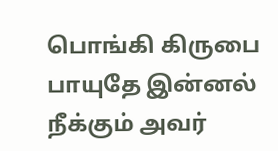பொங்கி கிருபை பாயுதே இன்னல் நீக்கும் அவர்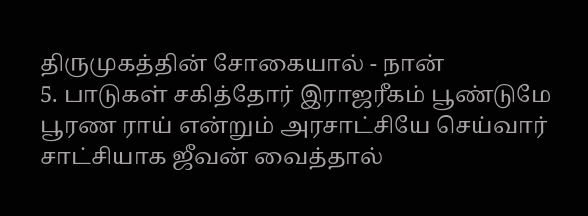திருமுகத்தின் சோகையால் - நான்
5. பாடுகள் சகித்தோர் இராஜரீகம் பூண்டுமே பூரண ராய் என்றும் அரசாட்சியே செய்வார் சாட்சியாக ஜீவன் வைத்தால்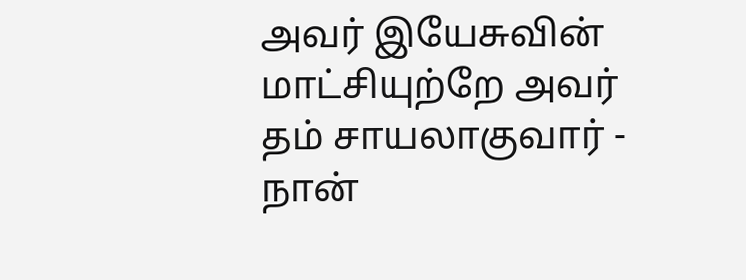அவர் இயேசுவின் மாட்சியுற்றே அவர் தம் சாயலாகுவார் - நான்